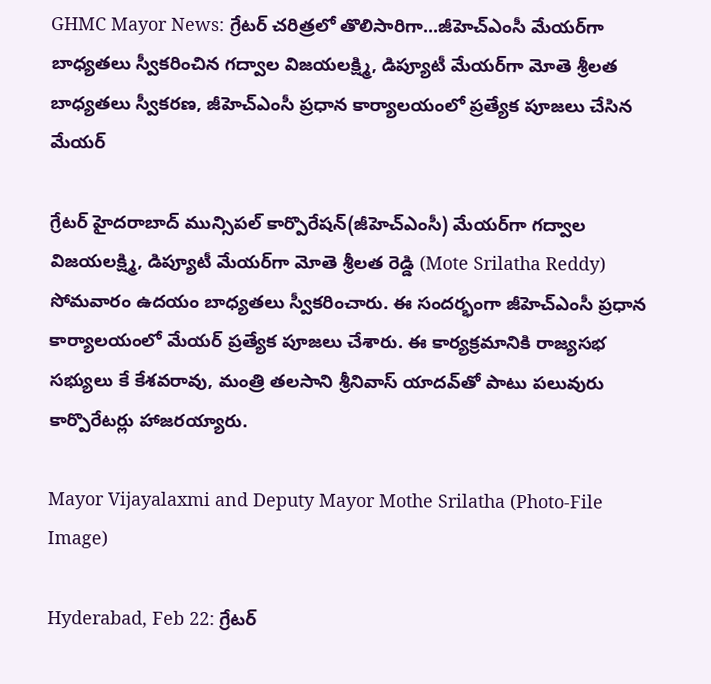GHMC Mayor News: గ్రేటర్ చరిత్రలో తొలిసారిగా...జీహెచ్ఎంసీ మేయ‌ర్‌గా బాధ్యతలు స్వీకరించిన గద్వాల విజ‌య‌ల‌క్ష్మి, డిప్యూటీ మేయర్‌గా మోతె శ్రీల‌త బాధ్యతలు స్వీకరణ, జీహెచ్ఎంసీ ప్ర‌ధాన కార్యాల‌యంలో ప్ర‌త్యేక పూజ‌లు చేసిన మేయ‌ర్

గ్రేట‌ర్ హైద‌రాబాద్ మున్సిప‌ల్ కార్పొరేష‌న్(జీహెచ్ఎంసీ) మేయ‌ర్‌గా గ‌ద్వాల విజ‌య‌ల‌క్ష్మి, డిప్యూటీ మేయ‌ర్‌గా మోతె శ్రీల‌త రెడ్డి (Mote Srilatha Reddy) సోమ‌వారం ఉద‌యం బాధ్య‌త‌లు స్వీక‌రించారు. ఈ సంద‌ర్భంగా జీహెచ్ఎంసీ ప్ర‌ధాన కార్యాల‌యంలో మేయ‌ర్ ప్ర‌త్యేక పూజ‌లు చేశారు. ఈ కార్య‌క్ర‌మానికి రాజ్య‌స‌భ స‌భ్యులు కే కేశ‌వ‌రావు, మంత్రి త‌ల‌సాని శ్రీనివాస్ యాద‌వ్‌తో పాటు ప‌లువురు కార్పొరేట‌ర్లు హాజ‌ర‌య్యారు.

Mayor Vijayalaxmi and Deputy Mayor Mothe Srilatha (Photo-File Image)

Hyderabad, Feb 22: గ్రేట‌ర్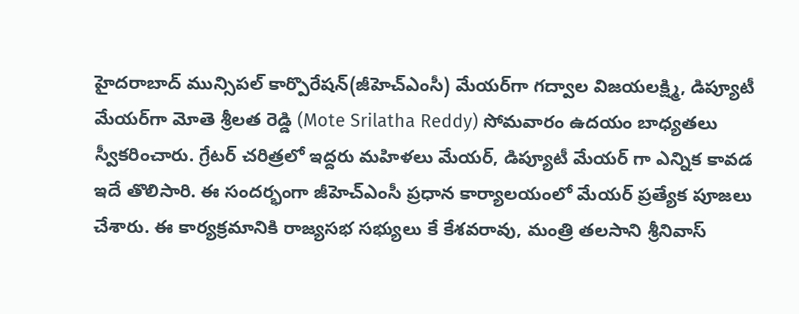హైద‌రాబాద్ మున్సిప‌ల్ కార్పొరేష‌న్(జీహెచ్ఎంసీ) మేయ‌ర్‌గా గ‌ద్వాల విజ‌య‌ల‌క్ష్మి, డిప్యూటీ మేయ‌ర్‌గా మోతె శ్రీల‌త రెడ్డి (Mote Srilatha Reddy) సోమ‌వారం ఉద‌యం బాధ్య‌త‌లు స్వీక‌రించారు. గ్రేటర్ చరిత్రలో ఇద్దరు మహిళలు మేయర్, డిప్యూటీ మేయర్ గా ఎన్నిక కావడ ఇదే తొలిసారి. ఈ సంద‌ర్భంగా జీహెచ్ఎంసీ ప్ర‌ధాన కార్యాల‌యంలో మేయ‌ర్ ప్ర‌త్యేక పూజ‌లు చేశారు. ఈ కార్య‌క్ర‌మానికి రాజ్య‌స‌భ స‌భ్యులు కే కేశ‌వ‌రావు, మంత్రి త‌ల‌సాని శ్రీనివాస్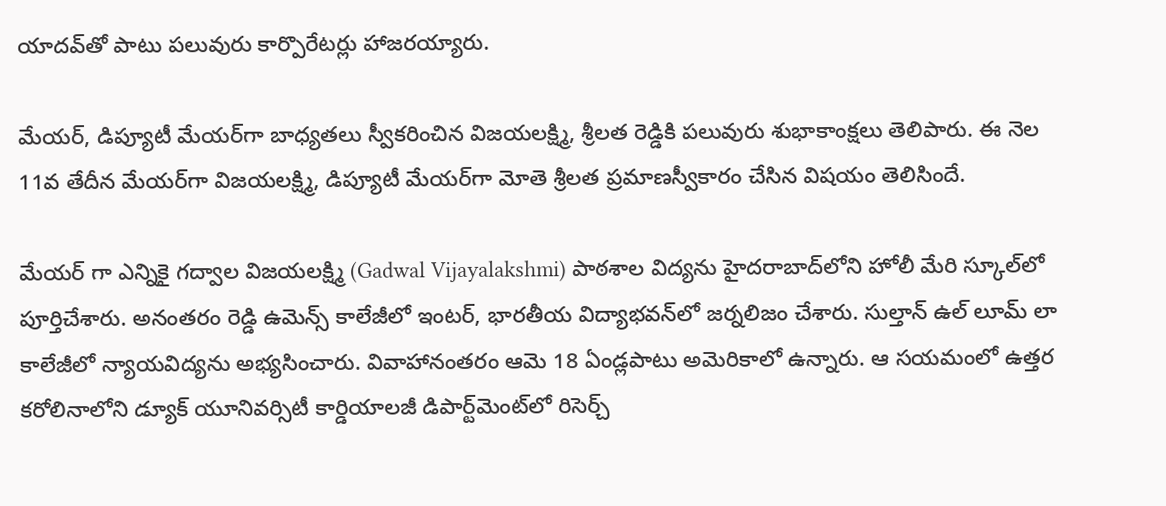యాద‌వ్‌తో పాటు ప‌లువురు కార్పొరేట‌ర్లు హాజ‌ర‌య్యారు.

మేయ‌ర్‌, డిప్యూటీ మేయ‌ర్‌గా బాధ్య‌త‌లు స్వీక‌రించిన విజ‌య‌ల‌క్ష్మి, శ్రీల‌త రెడ్డికి ప‌లువురు శుభాకాంక్ష‌లు తెలిపారు. ఈ నెల 11వ తేదీన మేయ‌ర్‌గా విజ‌య‌ల‌క్ష్మి, డిప్యూటీ మేయ‌ర్‌గా మోతె శ్రీల‌త‌ ప్ర‌మాణ‌స్వీకారం చేసిన విష‌యం తెలిసిందే.

మేయ‌ర్ గా ఎన్నికై గద్వాల విజ‌య‌ల‌క్ష్మి (Gadwal Vijayalakshmi) పాఠశాల విద్యను హైద‌రాబాద్‌లోని హోలీ మేరి స్కూల్‌లో పూర్తిచేశారు. అనంతరం రెడ్డి ఉమెన్స్‌ కాలేజీలో ఇంటర్‌, భారతీయ విద్యాభవన్‌లో జర్నలిజం చేశారు. సుల్తాన్‌ ఉల్‌ లూమ్‌ లా కాలేజీలో న్యాయవిద్యను అభ్యసించారు. వివాహానంతరం ఆమె 18 ఏండ్లపాటు అమెరికాలో ఉన్నారు. ఆ సయమంలో ఉత్తర కరోలినాలోని డ్యూక్‌ యూనివర్సిటీ కార్డియాలజీ డిపార్ట్‌మెంట్‌లో రిసెర్చ్‌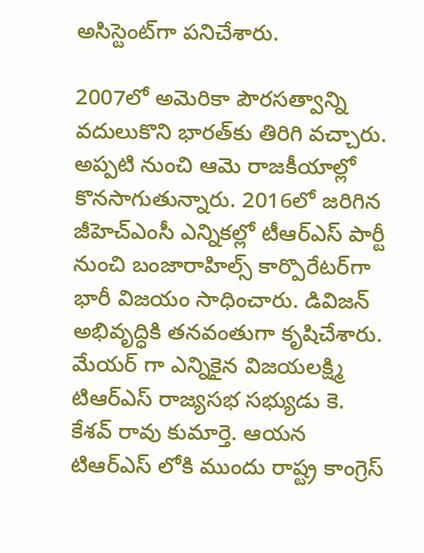అసిస్టెంట్‌గా పనిచేశారు.

2007లో అమెరికా పౌరసత్వాన్ని వదులుకొని భారత్‌కు తిరిగి వచ్చారు. అప్పటి నుంచి ఆమె రాజకీయాల్లో కొనసాగుతున్నారు. 2016లో జరిగిన జీహెచ్‌ఎంసీ ఎన్నికల్లో టీఆర్‌ఎస్‌ పార్టీ నుంచి బంజారాహిల్స్‌ కార్పొరేటర్‌గా భారీ విజయం సాధించారు. డివిజన్‌ అభివృద్ధికి తనవంతుగా కృషిచేశారు. మేయర్ గా ఎన్నికైన విజయలక్ష్మి టిఆర్ఎస్ రాజ్యసభ సభ్యుడు కె. కేశవ్ రావు కుమార్తె. ఆయన టిఆర్ఎస్ లోకి ముందు రాష్ట్ర కాంగ్రెస్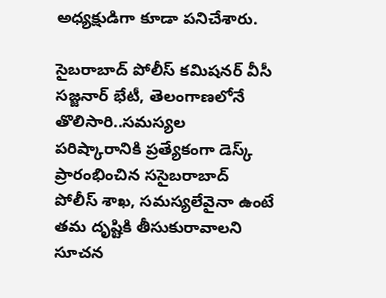అధ్యక్షుడిగా కూడా పనిచేశారు.

సైబరాబాద్ పోలీస్ కమిషనర్ వీసీ సజ్జనార్ భేటీ, తెలంగాణలోనే తొలిసారి..సమస్యల పరిష్కారానికి ప్రత్యేకంగా డెస్క్ ప్రారంభించిన ససైబరాబాద్ పోలీస్ శాఖ, సమస్యలేవైనా ఉంటే తమ దృష్టికి తీసుకురావాలని సూచన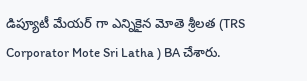డిప్యూటీ మేయ‌ర్ గా ఎన్నికైన మోతె శ్రీలత (TRS Corporator Mote Sri Latha ) BA చేశారు.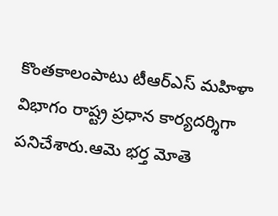కొంతకాలంపాటు టీఆర్‌ఎస్‌ మహిళా విభాగం రాష్ట్ర ప్రధాన కార్యదర్శిగా పనిచేశారు.ఆమె భర్త మోతె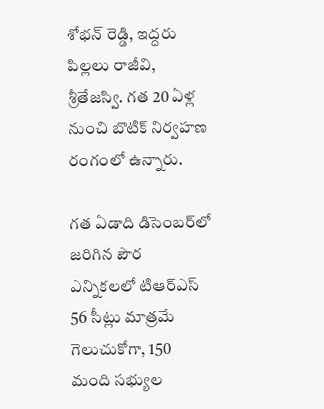శోభన్ రెడ్డి, ఇద్దరు పిల్లలు రాజీవి, శ్రీతేజస్వి. గత 20 ఏళ్ల నుంచి బొటిక్ నిర్వ‌హ‌ణ‌ రంగంలో ఉన్నారు.

గత ఏడాది డిసెంబర్‌లో జరిగిన పౌర ఎన్నికలలో టిఆర్‌ఎస్ 56 సీట్లు మాత్రమే గెలుచుకోగా, 150 మంది సభ్యుల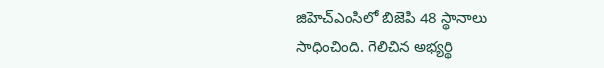జిహెచ్‌ఎంసిలో బిజెపి 48 స్థానాలు సాధించింది. గెలిచిన అభ్యర్థి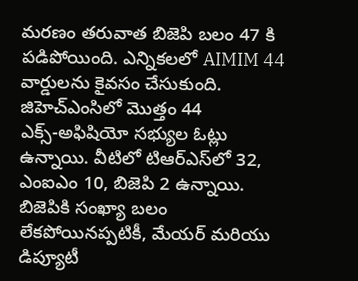మరణం తరువాత బిజెపి బలం 47 కి పడిపోయింది. ఎన్నికలలో AIMIM 44 వార్డులను కైవసం చేసుకుంది. జిహెచ్‌ఎంసిలో మొత్తం 44 ఎక్స్‌-అఫిషియో సభ్యుల ఓట్లు ఉన్నాయి. వీటిలో టిఆర్‌ఎస్‌లో 32, ఎంఐఎం 10, బిజెపి 2 ఉన్నాయి. బిజెపికి సంఖ్యా బలం లేకపోయినప్పటికీ, మేయర్ మరియు డిప్యూటీ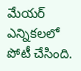మేయర్ ఎన్నికలలో పోటీ చేసింది.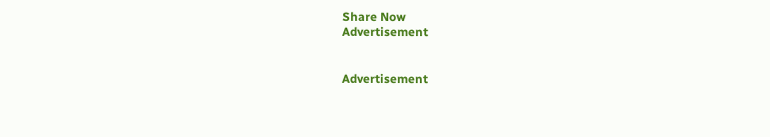Share Now
Advertisement


Advertisement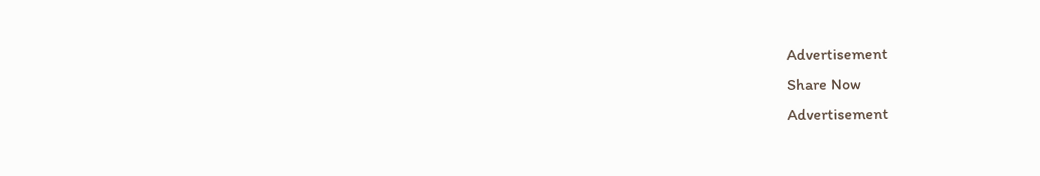Advertisement
Share Now
Advertisement